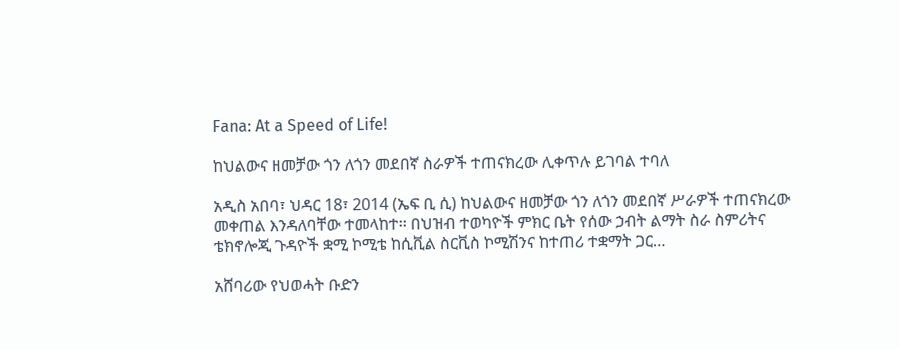Fana: At a Speed of Life!

ከህልውና ዘመቻው ጎን ለጎን መደበኛ ስራዎች ተጠናክረው ሊቀጥሉ ይገባል ተባለ

አዲስ አበባ፣ ህዳር 18፣ 2014 (ኤፍ ቢ ሲ) ከህልውና ዘመቻው ጎን ለጎን መደበኛ ሥራዎች ተጠናክረው መቀጠል እንዳለባቸው ተመላከተ፡፡ በህዝብ ተወካዮች ምክር ቤት የሰው ኃብት ልማት ስራ ስምሪትና ቴክኖሎጂ ጉዳዮች ቋሚ ኮሚቴ ከሲቪል ስርቪስ ኮሚሽንና ከተጠሪ ተቋማት ጋር…

አሸባሪው የህወሓት ቡድን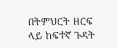በትምህርት ዘርፍ ላይ ከፍተኛ ጉዳት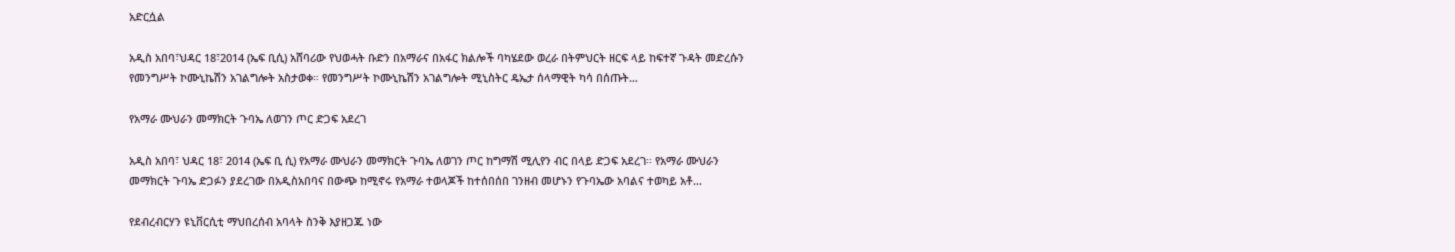አድርሷል

አዲስ አበባ፣ህዳር 18፣2014 (ኤፍ ቢሲ) አሸባሪው የህወሓት ቡድን በአማራና በአፋር ክልሎች ባካሄደው ወረራ በትምህርት ዘርፍ ላይ ከፍተኛ ጉዳት መድረሱን የመንግሥት ኮሙኒኬሽን አገልግሎት አስታወቀ። የመንግሥት ኮሙኒኬሽን አገልግሎት ሚኒስትር ዴኤታ ሰላማዊት ካሳ በሰጡት…

የአማራ ሙህራን መማክርት ጉባኤ ለወገን ጦር ድጋፍ አደረገ

አዲስ አበባ፣ ህዳር 18፣ 2014 (ኤፍ ቢ ሲ) የአማራ ሙህራን መማክርት ጉባኤ ለወገን ጦር ከግማሽ ሚሊየን ብር በላይ ድጋፍ አደረገ፡፡ የአማራ ሙህራን መማክርት ጉባኤ ድጋፉን ያደረገው በአዲስአበባና በውጭ ከሚኖሩ የአማራ ተወላጆች ከተሰበሰበ ገንዘብ መሆኑን የጉባኤው አባልና ተወካይ አቶ…

የደብረብርሃን ዩኒቨርሲቲ ማህበረሰብ አባላት ስንቅ እያዘጋጁ ነው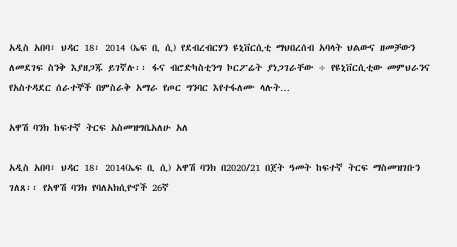አዲስ አበባ፣ ህዳር 18፣ 2014 (ኤፍ ቢ ሲ) የደብረብርሃን ዩኒቨርሲቲ ማህበረሰብ አባላት ህልውና ዘመቻውን ለመደገፍ ስንቅ እያዘጋጁ ይገኛሉ፡፡ ፋና ብሮድካስቲንግ ኮርፖሬት ያነጋገራቸው ÷ የዩኒቨርሲቲው መምህራንና የአስተዳደር ሰራተኞች በምስራቅ አማራ የጦር ግንባር እየተፋለሙ ላሉት…

አዋሽ ባንክ ከፍተኛ ትርፍ አስመዝግቤአለሁ አለ

አዲስ አበባ፣ ህዳር 18፣ 2014(ኤፍ ቢ ሲ) አዋሽ ባንክ በ2020/21 በጀት ዓመት ከፍተኛ ትርፍ ማስመዝገቡን ገለጸ፡፡ የአዋሽ ባንክ የባለአክሲዮኖች 26ኛ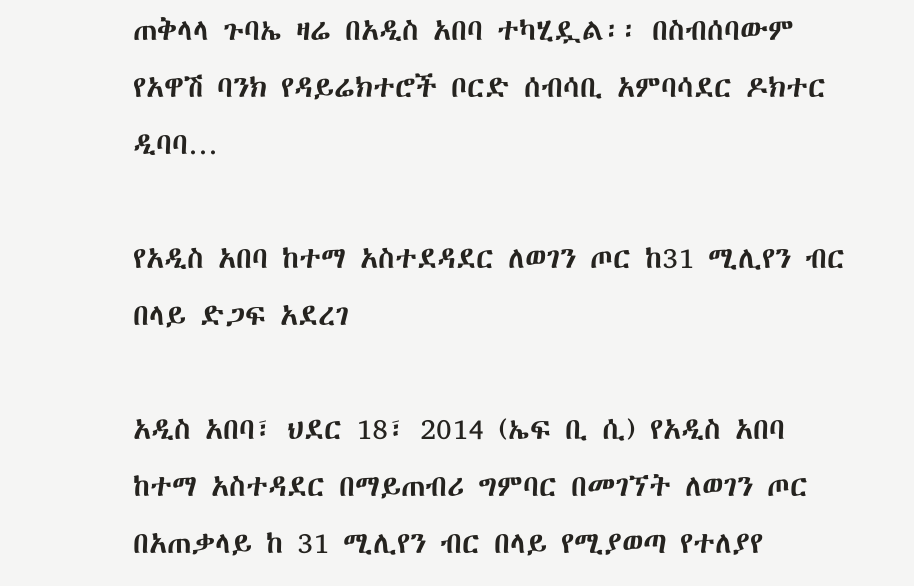ጠቅላላ ጉባኤ ዛሬ በአዲስ አበባ ተካሂዷል፡፡ በስብሰባውም የአዋሽ ባንክ የዳይሬክተሮች ቦርድ ሰብሳቢ አምባሳደር ዶክተር ዲባባ…

የአዲስ አበባ ከተማ አስተደዳደር ለወገን ጦር ከ31 ሚሊየን ብር በላይ ድጋፍ አደረገ

አዲስ አበባ፣ ህደር 18፣ 2014 (ኤፍ ቢ ሲ) የአዲስ አበባ ከተማ አስተዳደር በማይጠብሪ ግምባር በመገኘት ለወገን ጦር በአጠቃላይ ከ 31 ሚሊየን ብር በላይ የሚያወጣ የተለያየ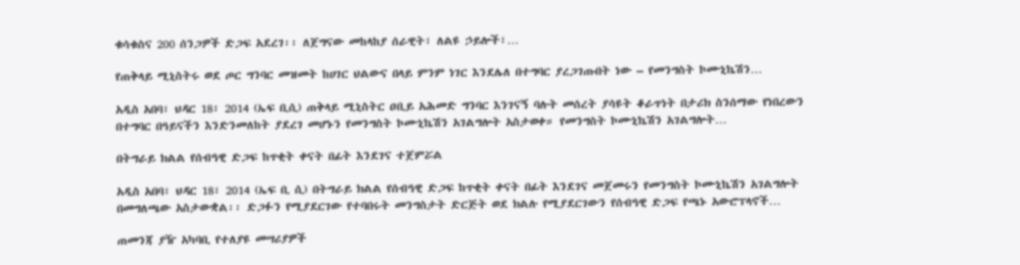ቁሳቁስና 200 ሰንጋዎች ድጋፍ አደረገ፡፡ ለጀግናው መከላከያ ሰራዊት፣ ለልዩ ኃይሎች፣…

የጠቅላይ ሚኒስትሩ ወደ ጦር ግንባር መዝመት ከሀገር ህልውና በላይ ምንም ነገር እንደሌለ በተግባር ያረጋገጡበት ነው – የመንግስት ኮሙኒኬሽን…

አዲስ አበባ፣ ህዳር 18፣ 2014 (ኤፍ ቢሲ) ጠቅላይ ሚኒስትር ዐቢይ አሕመድ ግንባር እንገናኝ ባሉት መሰረት ያሳዩት ቆራጥነት በታሪክ ስንሰማው የነበረውን በተግባር በዓይናችን እንድንመለከት ያደረገ መሆኑን የመንግስት ኮሙኒኬሽን አገልግሎት አስታወቀ። የመንግስት ኮሙኒኬሽን አገልግሎት…

በትግራይ ክልል የሰብዓዊ ድጋፍ ከጥቂት ቀናት በፊት እንደገና ተጀምሯል

አዲስ አበባ፣ ህዳር 18፣ 2014 (ኤፍ ቢ ሲ) በትግራይ ክልል የሰብዓዊ ድጋፍ ከጥቂት ቀናት በፊት እንደገና መጀመሩን የመንግስት ኮሙኒኬሽን አገልግሎት በመግለጫው አስታውቋል፡፡ ድጋፉን የሚያደርገው የተባበሩት መንግስታት ድርጅት ወደ ክልሉ የሚያደርገውን የሰብዓዊ ድጋፍ የጫኑ አውሮፕላኖች…

ጠመንጃ ያዥ አካባቢ የተለያዩ መሣሪያዎች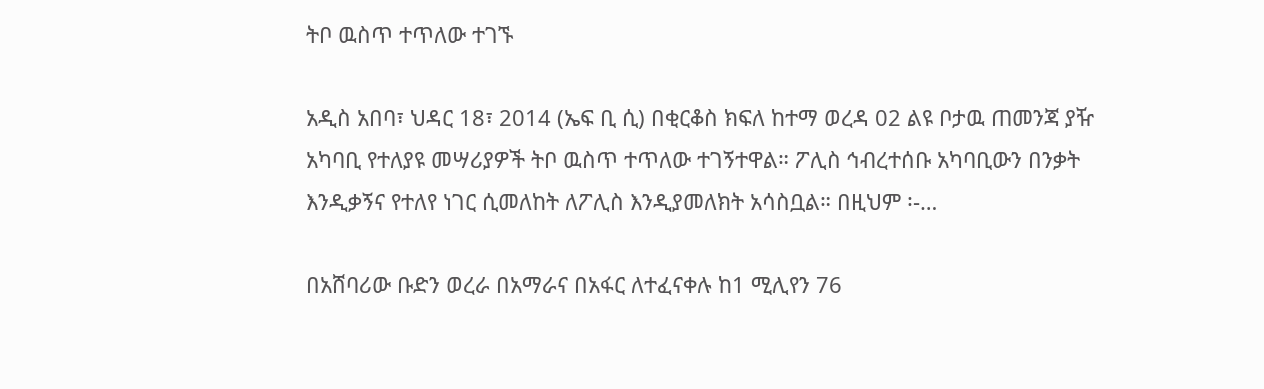ትቦ ዉስጥ ተጥለው ተገኙ

አዲስ አበባ፣ ህዳር 18፣ 2014 (ኤፍ ቢ ሲ) በቂርቆስ ክፍለ ከተማ ወረዳ 02 ልዩ ቦታዉ ጠመንጃ ያዥ አካባቢ የተለያዩ መሣሪያዎች ትቦ ዉስጥ ተጥለው ተገኝተዋል። ፖሊስ ኅብረተሰቡ አካባቢውን በንቃት እንዲቃኝና የተለየ ነገር ሲመለከት ለፖሊስ እንዲያመለክት አሳስቧል። በዚህም ፡-…

በአሸባሪው ቡድን ወረራ በአማራና በአፋር ለተፈናቀሉ ከ1 ሚሊየን 76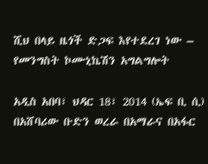ሺህ በላይ ዜጎች ድጋፍ እየተደረገ ነው – የመንግስት ኮሙኒኬሽን አግልግሎት

አዲስ አበባ፣ ህዳር 18፣ 2014 (ኤፍ ቢ ሲ) በአሸባሪው ቡድን ወረራ በአማራና በአፋር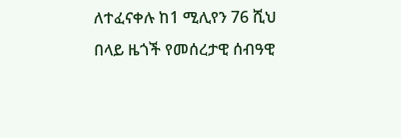ለተፈናቀሉ ከ1 ሚሊየን 76 ሺህ በላይ ዜጎች የመሰረታዊ ሰብዓዊ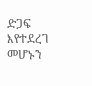ድጋፍ እየተደረገ መሆኑን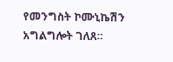የመንግስት ኮሙኒኬሽን አግልግሎት ገለጸ።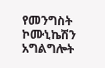የመንግስት ኮሙኒኬሽን አግልግሎት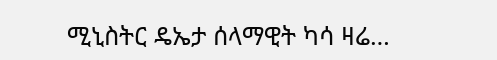ሚኒስትር ዴኤታ ሰላማዊት ካሳ ዛሬ…